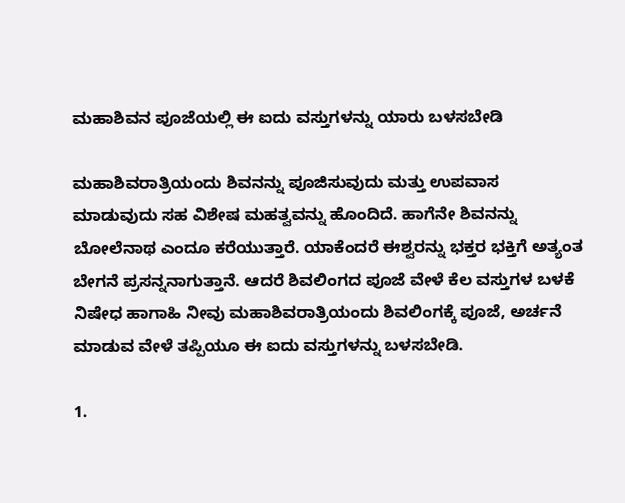ಮಹಾಶಿವನ ಪೂಜೆಯಲ್ಲಿ ಈ ಐದು ವಸ್ತುಗಳನ್ನು ಯಾರು ಬಳಸಬೇಡಿ

ಮಹಾಶಿವರಾತ್ರಿಯಂದು ಶಿವನನ್ನು ಪೂಜಿಸುವುದು ಮತ್ತು ಉಪವಾಸ ಮಾಡುವುದು ಸಹ ವಿಶೇಷ ಮಹತ್ವವನ್ನು ಹೊಂದಿದೆ. ಹಾಗೆನೇ ಶಿವನನ್ನು ಬೋಲೆನಾಥ ಎಂದೂ ಕರೆಯುತ್ತಾರೆ. ಯಾಕೆಂದರೆ ಈಶ್ವರನ್ನು ಭಕ್ತರ ಭಕ್ತಿಗೆ ಅತ್ಯಂತ ಬೇಗನೆ ಪ್ರಸನ್ನನಾಗುತ್ತಾನೆ. ಆದರೆ ಶಿವಲಿಂಗದ ಪೂಜೆ ವೇಳೆ ಕೆಲ ವಸ್ತುಗಳ ಬಳಕೆ ನಿಷೇಧ ಹಾಗಾಹಿ ನೀವು ಮಹಾಶಿವರಾತ್ರಿಯಂದು ಶಿವಲಿಂಗಕ್ಕೆ ಪೂಜೆ, ಅರ್ಚನೆ ಮಾಡುವ ವೇಳೆ ತಪ್ಪಿಯೂ ಈ ಐದು ವಸ್ತುಗಳನ್ನು ಬಳಸಬೇಡಿ.

1.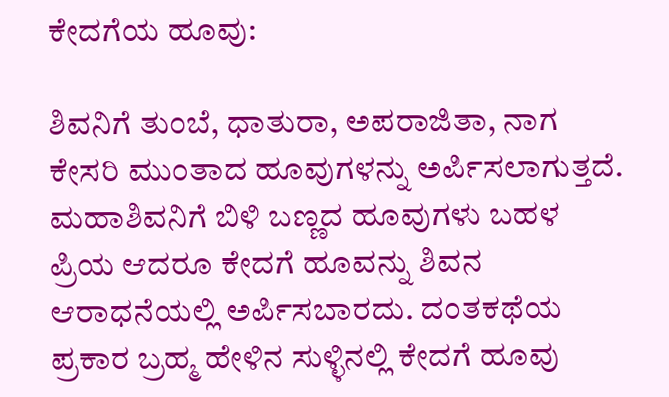ಕೇದಗೆಯ ಹೂವು:

ಶಿವನಿಗೆ ತುಂಬೆ, ಧಾತುರಾ, ಅಪರಾಜಿತಾ, ನಾಗ ಕೇಸರಿ ಮುಂತಾದ ಹೂವುಗಳನ್ನು ಅರ್ಪಿಸಲಾಗುತ್ತದೆ. ಮಹಾಶಿವನಿಗೆ ಬಿಳಿ ಬಣ್ಣದ ಹೂವುಗಳು ಬಹಳ ಪ್ರಿಯ ಆದರೂ ಕೇದಗೆ ಹೂವನ್ನು ಶಿವನ ಆರಾಧನೆಯಲ್ಲಿ ಅರ್ಪಿಸಬಾರದು. ದಂತಕಥೆಯ ಪ್ರಕಾರ ಬ್ರಹ್ಮ ಹೇಳಿನ ಸುಳ್ಳಿನಲ್ಲಿ ಕೇದಗೆ ಹೂವು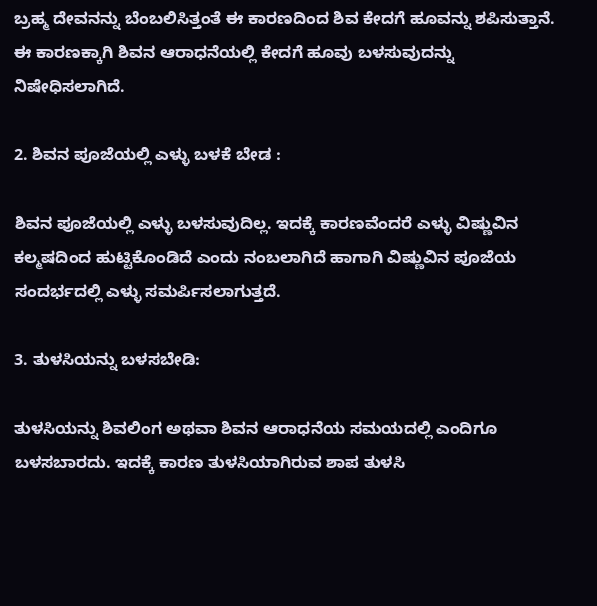ಬ್ರಹ್ಮ ದೇವನನ್ನು ಬೆಂಬಲಿಸಿತ್ತಂತೆ ಈ ಕಾರಣದಿಂದ ಶಿವ ಕೇದಗೆ ಹೂವನ್ನು ಶಪಿಸುತ್ತಾನೆ. ಈ ಕಾರಣಕ್ಕಾಗಿ ಶಿವನ ಆರಾಧನೆಯಲ್ಲಿ ಕೇದಗೆ ಹೂವು ಬಳಸುವುದನ್ನು ನಿಷೇಧಿಸಲಾಗಿದೆ.

2. ಶಿವನ ಪೂಜೆಯಲ್ಲಿ ಎಳ್ಳು ಬಳಕೆ ಬೇಡ :

ಶಿವನ ಪೂಜೆಯಲ್ಲಿ ಎಳ್ಳು ಬಳಸುವುದಿಲ್ಲ. ಇದಕ್ಕೆ ಕಾರಣವೆಂದರೆ ಎಳ್ಳು ವಿಷ್ಣುವಿನ ಕಲ್ಮಷದಿಂದ ಹುಟ್ಟಿಕೊಂಡಿದೆ ಎಂದು ನಂಬಲಾಗಿದೆ ಹಾಗಾಗಿ ವಿಷ್ಣುವಿನ ಪೂಜೆಯ ಸಂದರ್ಭದಲ್ಲಿ ಎಳ್ಳು ಸಮರ್ಪಿಸಲಾಗುತ್ತದೆ.

3. ತುಳಸಿಯನ್ನು ಬಳಸಬೇಡಿ:

ತುಳಸಿಯನ್ನು ಶಿವಲಿಂಗ ಅಥವಾ ಶಿವನ ಆರಾಧನೆಯ ಸಮಯದಲ್ಲಿ ಎಂದಿಗೂ ಬಳಸಬಾರದು. ಇದಕ್ಕೆ ಕಾರಣ ತುಳಸಿಯಾಗಿರುವ ಶಾಪ ತುಳಸಿ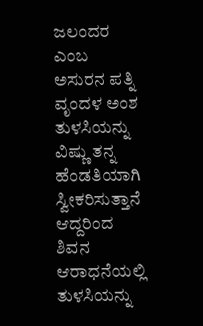ಜಲಂದರ ಎಂಬ ಅಸುರನ ಪತ್ನಿ ವೃಂದಳ ಅಂಶ ತುಳಸಿಯನ್ನು ವಿಷ್ಣು ತನ್ನ ಹೆಂಡತಿಯಾಗಿ ಸ್ವೀಕರಿಸುತ್ತಾನೆ ಆದ್ದರಿಂದ ಶಿವನ ಆರಾಧನೆಯಲ್ಲಿ ತುಳಸಿಯನ್ನು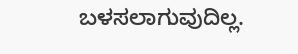ಬಳಸಲಾಗುವುದಿಲ್ಲ.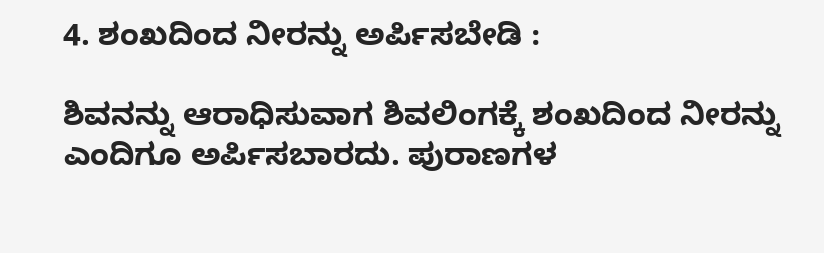4. ಶಂಖದಿಂದ ನೀರನ್ನು ಅರ್ಪಿಸಬೇಡಿ :

ಶಿವನನ್ನು ಆರಾಧಿಸುವಾಗ ಶಿವಲಿಂಗಕ್ಕೆ ಶಂಖದಿಂದ ನೀರನ್ನು ಎಂದಿಗೂ ಅರ್ಪಿಸಬಾರದು. ಪುರಾಣಗಳ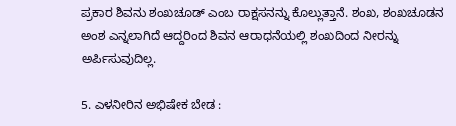ಪ್ರಕಾರ ಶಿವನು ಶಂಖಚೂಡ್ ಎಂಬ ರಾಕ್ಷಸನನ್ನು ಕೊಲ್ಲುತ್ತಾನೆ. ಶಂಖ, ಶಂಖಚೂಡನ ಅಂಶ ಎನ್ನಲಾಗಿದೆ ಆದ್ದರಿಂದ ಶಿವನ ಆರಾಧನೆಯಲ್ಲಿ ಶಂಖದಿಂದ ನೀರನ್ನು ಅರ್ಪಿಸುವುದಿಲ್ಲ.

5. ಎಳನೀರಿನ ಅಭಿಷೇಕ ಬೇಡ :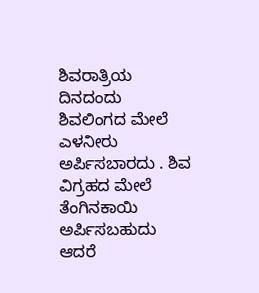ಶಿವರಾತ್ರಿಯ ದಿನದಂದು ಶಿವಲಿಂಗದ ಮೇಲೆ ಎಳನೀರು ಅರ್ಪಿಸಬಾರದು . ಶಿವ ವಿಗ್ರಹದ ಮೇಲೆ ತೆಂಗಿನಕಾಯಿ ಅರ್ಪಿಸಬಹುದು ಆದರೆ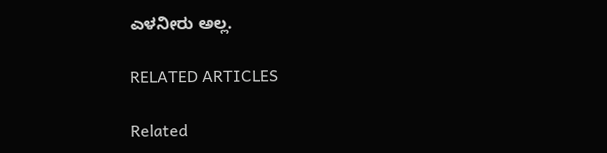ಎಳನೀರು ಅಲ್ಲ.

RELATED ARTICLES

Related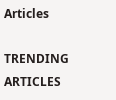Articles

TRENDING ARTICLES